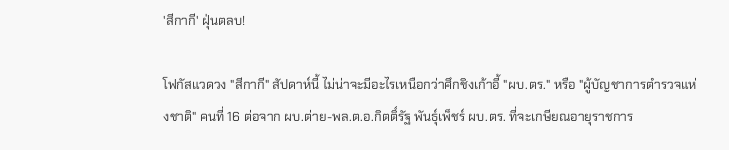'สีกากี' ฝุ่นตลบ!

โฟกัสแวดวง "สีกากี" สัปดาห์นี้ ไม่น่าจะมีอะไรเหนือกว่าศึกชิงเก้าอี้ "ผบ.ตร." หรือ "ผู้บัญชาการตำรวจแห่งชาติ" คนที่ 16 ต่อจาก ผบ.ต่าย-พล.ต.อ.กิตติ์รัฐ พันธุ์เพ็ชร์ ผบ.ตร. ที่จะเกษียณอายุราชการ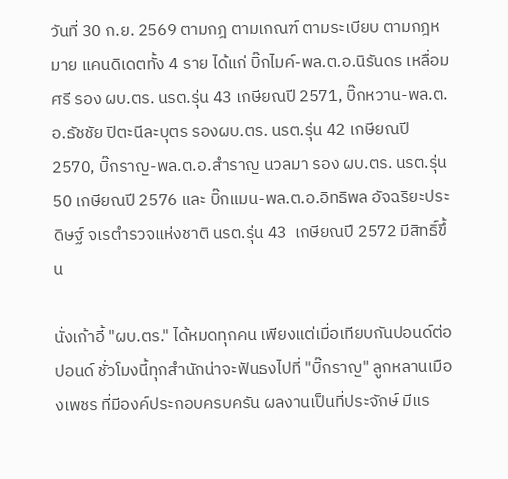วันที่ 30 ก.ย. 2569 ตามกฎ ตามเกณฑ์ ตามระเบียบ ตามกฎหมาย แคนดิเดตทั้ง 4 ราย ได้แก่ บิ๊กไมค์-พล.ต.อ.นิรันดร เหลื่อมศรี รอง ผบ.ตร. นรต.รุ่น 43 เกษียณปี 2571, บิ๊กหวาน-พล.ต.อ.ธัชชัย ปิตะนีละบุตร รองผบ.ตร. นรต.รุ่น 42 เกษียณปี 2570, บิ๊กราญ-พล.ต.อ.สำราญ นวลมา รอง ผบ.ตร. นรต.รุ่น 50 เกษียณปี 2576 และ บิ๊กแมน-พล.ต.อ.อิทธิพล อัจฉริยะประดิษฐ์ จเรตำรวจแห่งชาติ นรต.รุ่น 43  เกษียณปี 2572 มีสิทธิ์ขึ้น

นั่งเก้าอี้ "ผบ.ตร." ได้หมดทุกคน เพียงแต่เมื่อเทียบกันปอนด์ต่อปอนด์ ชั่วโมงนี้ทุกสำนักน่าจะฟันธงไปที่ "บิ๊กราญ" ลูกหลานเมืองเพชร ที่มีองค์ประกอบครบครัน ผลงานเป็นที่ประจักษ์ มีแร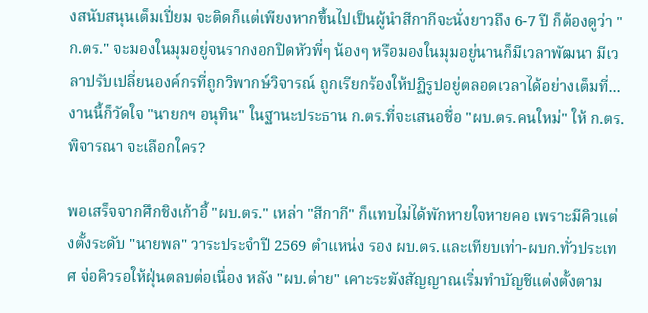งสนับสนุนเต็มเปี่ยม จะติดก็แต่เพียงหากขึ้นไปเป็นผู้นำสีกากีจะนั่งยาวถึง 6-7 ปี ก็ต้องดูว่า "ก.ตร." จะมองในมุมอยู่จนรากงอกปิดหัวพี่ๆ น้องๆ หรือมองในมุมอยู่นานก็มีเวลาพัฒนา มีเวลาปรับเปลี่ยนองค์กรที่ถูกวิพากษ์วิจารณ์ ถูกเรียกร้องให้ปฏิรูปอยู่ตลอดเวลาได้อย่างเต็มที่...งานนี้ก็วัดใจ "นายกฯ อนุทิน" ในฐานะประธาน ก.ตร.ที่จะเสนอชื่อ "ผบ.ตร.คนใหม่" ให้ ก.ตร.พิจารณา จะเลือกใคร?

พอเสร็จจากศึกชิงเก้าอี้ "ผบ.ตร." เหล่า "สีกากี" ก็แทบไม่ได้พักหายใจหายคอ เพราะมีคิวแต่งตั้งระดับ "นายพล" วาระประจำปี 2569 ตำแหน่ง รอง ผบ.ตร.และเทียบเท่า-ผบก.ทั่วประเทศ จ่อคิวรอให้ฝุ่นตลบต่อเนื่อง หลัง "ผบ.ต่าย" เคาะระฆังสัญญาณเริ่มทำบัญชีแต่งตั้งตาม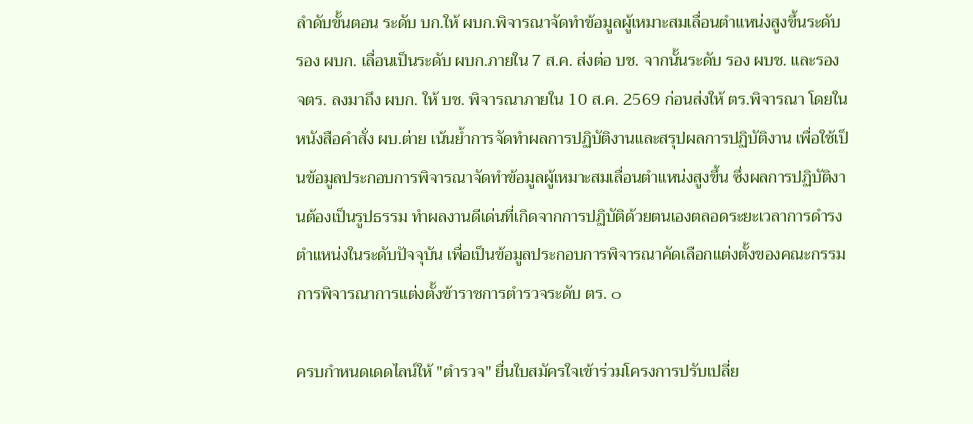ลำดับขั้นตอน ระดับ บก.ให้ ผบก.พิจารณาจัดทำข้อมูลผู้เหมาะสมเลื่อนตำแหน่งสูงขึ้นระดับ รอง ผบก. เลื่อนเป็นระดับ ผบก.ภายใน 7 ส.ค. ส่งต่อ บช. จากนั้นระดับ รอง ผบช. และรอง จตร. ลงมาถึง ผบก. ให้ บช. พิจารณาภายใน 10 ส.ค. 2569 ก่อนส่งให้ ตร.พิจารณา โดยในหนังสือคำสั่ง ผบ.ต่าย เน้นย้ำการจัดทำผลการปฏิบัติงานและสรุปผลการปฏิบัติงาน เพื่อใช้เป็นข้อมูลประกอบการพิจารณาจัดทำข้อมูลผู้เหมาะสมเลื่อนตำแหน่งสูงขึ้น ซึ่งผลการปฏิบัติงานต้องเป็นรูปธรรม ทำผลงานดีเด่นที่เกิดจากการปฏิบัติด้วยตนเองตลอดระยะเวลาการดำรงตำแหน่งในระดับปัจจุบัน เพื่อเป็นข้อมูลประกอบการพิจารณาคัดเลือกแต่งตั้งของคณะกรรมการพิจารณาการแต่งตั้งข้าราชการตำรวจระดับ ตร. ๐

ครบกำหนดเดดไลน์ให้ "ตำรวจ" ยื่นใบสมัครใจเข้าร่วมโครงการปรับเปลี่ย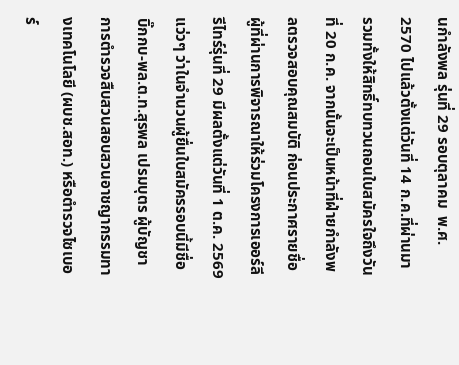นกำลังพล รุ่นที่ 29 รอบตุลาคม  พ.ศ. 2570 ไปแล้วตั้งแต่วันที่ 14 ก.ค.ที่ผ่านมา รวมทั้งให้สิทธิ์ทบทวนถอนใบสมัครใจถึงวันที่ 20 ก.ค. จากนั้นจะเป็นหน้าที่ฝ่ายกำลังพลตรวจสอบคุณสมบัติ ก่อนประกาศรายชื่อผู้ที่ผ่านการพิจารณาให้ร่วมโครงการเออร์ลีรีไทร์รุ่นที่ 29 มีผลตั้งแต่วันที่ 1 ต.ค. 2569 แว่วๆ ว่าในจำนวนผู้ยื่นใบสมัครรอบนี้มีชื่อ บิ๊กกบ-พล.ต.ท.สุรพล เปรมบุตร ผู้บัญชาการตำรวจสืบสวนสอบสวนอาชญากรรมทางเทคโนโลยี (ผบช.สอท.) หรือตำรวจไซเบอร์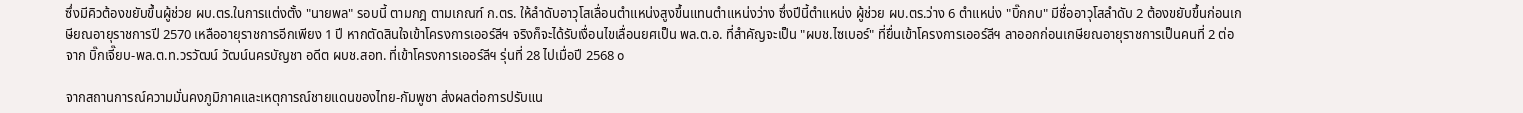ซึ่งมีคิวต้องขยับขึ้นผู้ช่วย ผบ.ตร.ในการแต่งตั้ง "นายพล" รอบนี้ ตามกฎ ตามเกณฑ์ ก.ตร. ให้ลำดับอาวุโสเลื่อนตำแหน่งสูงขึ้นแทนตำแหน่งว่าง ซึ่งปีนี้ตำแหน่ง ผู้ช่วย ผบ.ตร.ว่าง 6 ตำแหน่ง "บิ๊กกบ" มีชื่ออาวุโสลำดับ 2 ต้องขยับขึ้นก่อนเกษียณอายุราชการปี 2570 เหลืออายุราชการอีกเพียง 1 ปี หากตัดสินใจเข้าโครงการเออร์ลีฯ จริงก็จะได้รับเงื่อนไขเลื่อนยศเป็น พล.ต.อ. ที่สำคัญจะเป็น "ผบช.ไซเบอร์" ที่ยื่นเข้าโครงการเออร์ลีฯ ลาออกก่อนเกษียณอายุราชการเป็นคนที่ 2 ต่อจาก บิ๊กเจี๊ยบ-พล.ต.ท.วรวัฒน์ วัฒน์นครบัญชา อดีต ผบช.สอท. ที่เข้าโครงการเออร์ลีฯ รุ่นที่ 28 ไปเมื่อปี 2568 ๐

จากสถานการณ์ความมั่นคงภูมิภาคและเหตุการณ์ชายแดนของไทย-กัมพูชา ส่งผลต่อการปรับแน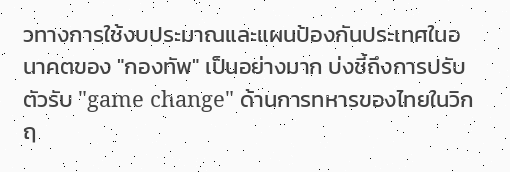วทางการใช้งบประมาณและแผนป้องกันประเทศในอนาคตของ "กองทัพ" เป็นอย่างมาก บ่งชี้ถึงการปรับตัวรับ "game change" ด้านการทหารของไทยในวิกฤ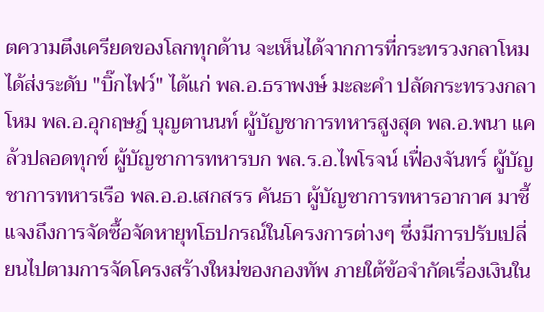ตความตึงเครียดของโลกทุกด้าน จะเห็นได้จากการที่กระทรวงกลาโหมได้ส่งระดับ "บิ๊กไฟว์" ได้แก่ พล.อ.ธราพงษ์ มะละคำ ปลัดกระทรวงกลาโหม พล.อ.อุกฤษฎ์ บุญตานนท์ ผู้บัญชาการทหารสูงสุด พล.อ.พนา แคล้วปลอดทุกข์ ผู้บัญชาการทหารบก พล.ร.อ.ไพโรจน์ เฟื่องจันทร์ ผู้บัญชาการทหารเรือ พล.อ.อ.เสกสรร คันธา ผู้บัญชาการทหารอากาศ มาชี้แจงถึงการจัดซื้อจัดหายุทโธปกรณ์ในโครงการต่างๆ ซึ่งมีการปรับเปลี่ยนไปตามการจัดโครงสร้างใหม่ของกองทัพ ภายใต้ข้อจำกัดเรื่องเงินใน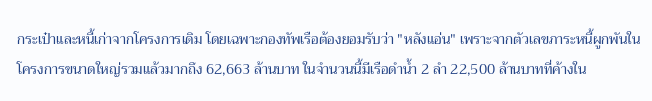กระเป๋าและหนี้เก่าจากโครงการเดิม โดยเฉพาะกองทัพเรือต้องยอมรับว่า "หลังแอ่น" เพราะจากตัวเลขภาระหนี้ผูกพันในโครงการขนาดใหญ่รวมแล้วมากถึง 62,663 ล้านบาท ในจำนวนนี้มีเรือดำน้ำ 2 ลำ 22,500 ล้านบาทที่ค้างใน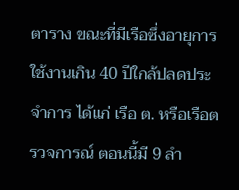ตาราง ขณะที่มีเรือซึ่งอายุการใช้งานเกิน 40 ปีใกล้ปลดประจำการ ได้แก่ เรือ ต. หรือเรือตรวจการณ์ ตอนนี้มี 9 ลำ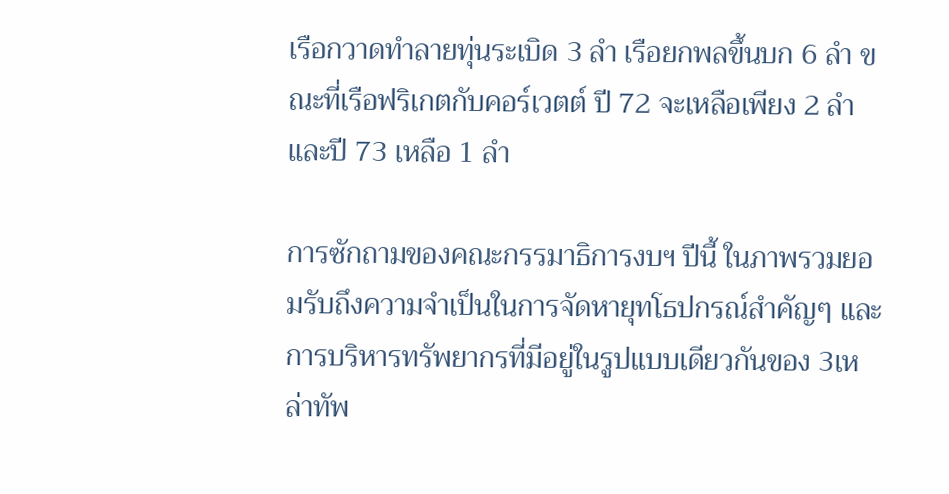เรือกวาดทำลายทุ่นระเบิด 3 ลำ เรือยกพลขึ้นบก 6 ลำ ขณะที่เรือฟริเกตกับคอร์เวตต์ ปี 72 จะเหลือเพียง 2 ลำ และปี 73 เหลือ 1 ลำ

การซักถามของคณะกรรมาธิการงบฯ ปีนี้ ในภาพรวมยอมรับถึงความจำเป็นในการจัดหายุทโธปกรณ์สำคัญๆ และการบริหารทรัพยากรที่มีอยู่ในรูปแบบเดียวกันของ 3เหล่าทัพ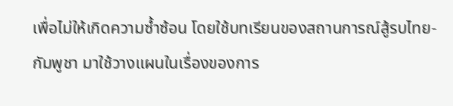เพื่อไม่ให้เกิดความซ้ำซ้อน โดยใช้บทเรียนของสถานการณ์สู้รบไทย-กัมพูชา มาใช้วางแผนในเรื่องของการ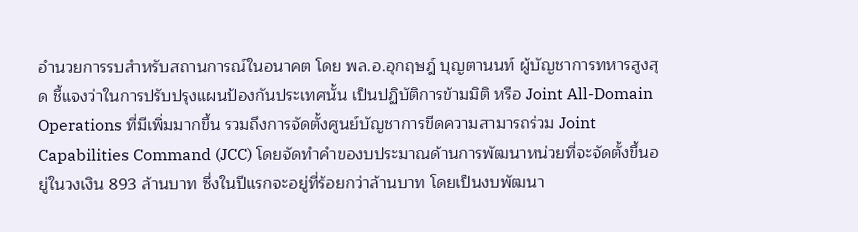อำนวยการรบสำหรับสถานการณ์ในอนาคต โดย พล.อ.อุกฤษฎ์ บุญตานนท์ ผู้บัญชาการทหารสูงสุด ชี้แจงว่าในการปรับปรุงแผนป้องกันประเทศนั้น เป็นปฏิบัติการข้ามมิติ หรือ Joint All-Domain Operations ที่มีเพิ่มมากขึ้น รวมถึงการจัดตั้งศูนย์บัญชาการขีดความสามารถร่วม Joint Capabilities Command (JCC) โดยจัดทำคำของบประมาณด้านการพัฒนาหน่วยที่จะจัดตั้งขึ้นอยู่ในวงเงิน 893 ล้านบาท ซึ่งในปีแรกจะอยู่ที่ร้อยกว่าล้านบาท โดยเป็นงบพัฒนา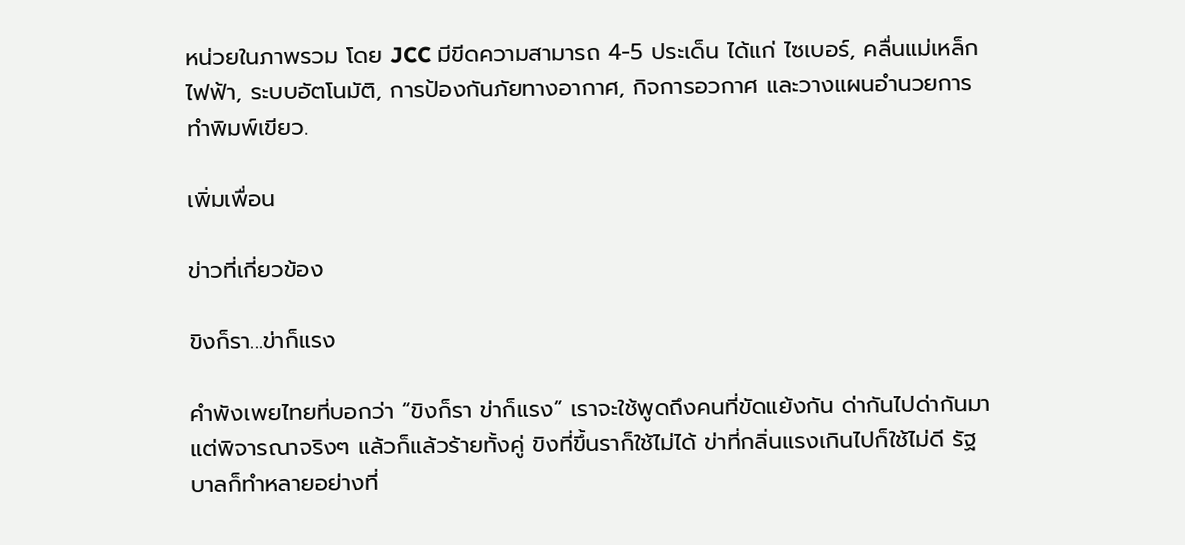หน่วยในภาพรวม โดย JCC มีขีดความสามารถ 4-5 ประเด็น ได้แก่ ไซเบอร์, คลื่นแม่เหล็กไฟฟ้า, ระบบอัตโนมัติ, การป้องกันภัยทางอากาศ, กิจการอวกาศ และวางแผนอำนวยการทำพิมพ์เขียว.

เพิ่มเพื่อน

ข่าวที่เกี่ยวข้อง

ขิงก็รา...ข่าก็แรง

คำพังเพยไทยที่บอกว่า “ขิงก็รา ข่าก็แรง” เราจะใช้พูดถึงคนที่ขัดแย้งกัน ด่ากันไปด่ากันมา แต่พิจารณาจริงๆ แล้วก็แล้วร้ายทั้งคู่ ขิงที่ขึ้นราก็ใช้ไม่ได้ ข่าที่กลิ่นแรงเกินไปก็ใช้ไม่ดี รัฐบาลก็ทำหลายอย่างที่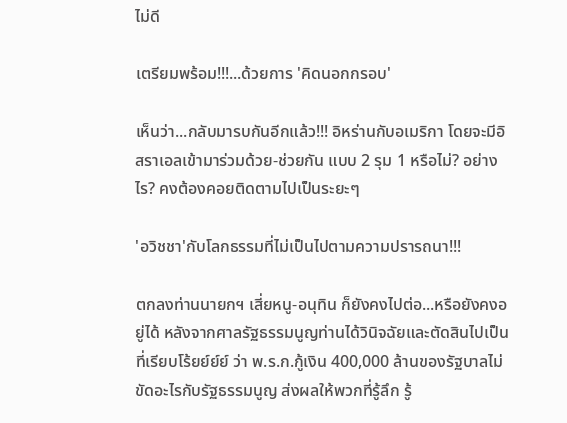ไม่ดี

เตรียมพร้อม!!!...ด้วยการ 'คิดนอกกรอบ'

เห็นว่า...กลับมารบกันอีกแล้ว!!! อิหร่านกับอเมริกา โดยจะมีอิสราเอลเข้ามาร่วมด้วย-ช่วยกัน แบบ 2 รุม 1 หรือไม่? อย่างไร? คงต้องคอยติดตามไปเป็นระยะๆ

'อวิชชา'กับโลกธรรมที่ไม่เป็นไปตามความปรารถนา!!!

ตกลงท่านนายกฯ เสี่ยหนู-อนุทิน ก็ยังคงไปต่อ...หรือยังคงอยู่ได้ หลังจากศาลรัฐธรรมนูญท่านได้วินิจฉัยและตัดสินไปเป็นที่เรียบโร้ยย์ย์ย์ ว่า พ.ร.ก.กู้เงิน 400,000 ล้านของรัฐบาลไม่ขัดอะไรกับรัฐธรรมนูญ ส่งผลให้พวกที่รู้ลึก รู้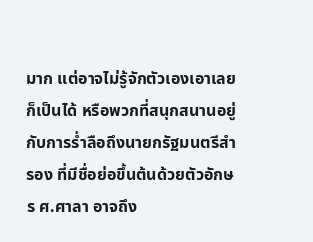มาก แต่อาจไม่รู้จักตัวเองเอาเลยก็เป็นได้ หรือพวกที่สนุกสนานอยู่กับการร่ำลือถึงนายกรัฐมนตรีสำรอง ที่มีชื่อย่อขึ้นต้นด้วยตัวอักษร ศ.ศาลา อาจถึง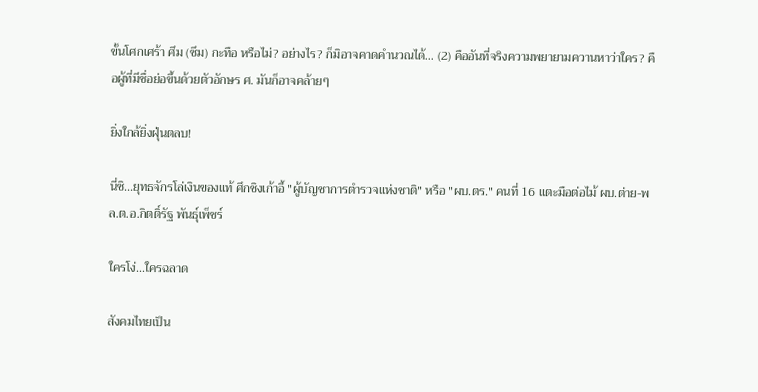ขั้นโศกเศร้า ศึม (ซึม) กะทือ หรือไม่? อย่างไร? ก็มิอาจคาดคำนวณได้... (2) คืออันที่จริงความพยายามควานหาว่าใคร? คือผู้ที่มีชื่อย่อขึ้นด้วยตัวอักษร ศ. มันก็อาจคล้ายๆ

ยิ่งใกล้ยิ่งฝุ่นตลบ!

นี่ซิ...ยุทธจักรโล่เงินของแท้ ศึกชิงเก้าอี้ "ผู้บัญชาการตำรวจแห่งชาติ" หรือ "ผบ.ตร." คนที่ 16 แตะมือต่อไม้ ผบ.ต่าย-พล.ต.อ.กิตติ์รัฐ พันธุ์เพ็ชร์

ใครโง่...ใครฉลาด

สังคมไทยเป็น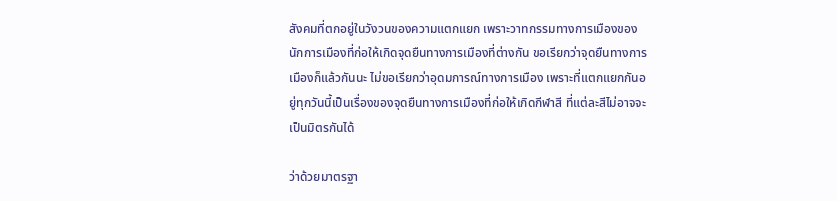สังคมที่ตกอยู่ในวังวนของความแตกแยก เพราะวาทกรรมทางการเมืองของนักการเมืองที่ก่อให้เกิดจุดยืนทางการเมืองที่ต่างกัน ขอเรียกว่าจุดยืนทางการเมืองก็แล้วกันนะ ไม่ขอเรียกว่าอุดมการณ์ทางการเมือง เพราะที่แตกแยกกันอยู่ทุกวันนี้เป็นเรื่องของจุดยืนทางการเมืองที่ก่อให้เกิดกีฬาสี ที่แต่ละสีไม่อาจจะเป็นมิตรกันได้

ว่าด้วยมาตรฐา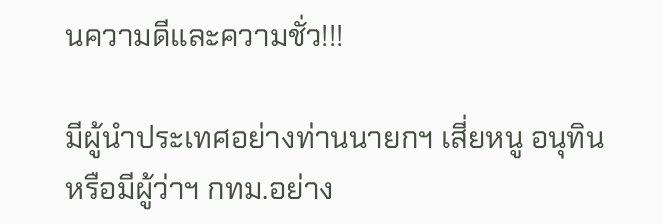นความดีและความชั่ว!!!

มีผู้นำประเทศอย่างท่านนายกฯ เสี่ยหนู อนุทิน หรือมีผู้ว่าฯ กทม.อย่าง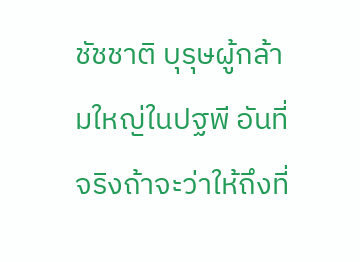ชัชชาติ บุรุษผู้กล้ามใหญ่ในปฐพี อันที่จริงถ้าจะว่าให้ถึงที่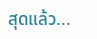สุดแล้ว...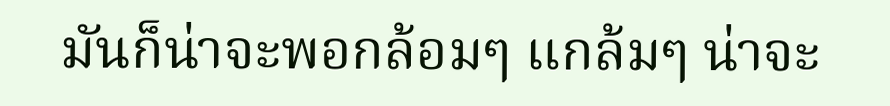มันก็น่าจะพอกล้อมๆ แกล้มๆ น่าจะ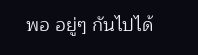พอ อยู่ๆ กันไปได้